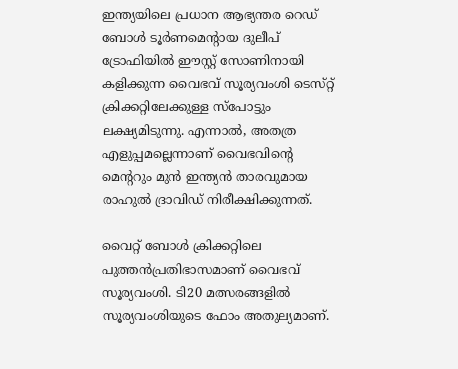ഇന്ത്യയിലെ പ്രധാന ആഭ്യന്തര റെഡ്‌ ബോള്‍ ടൂര്‍ണമെന്റായ ദുലീപ്‌ ട്രോഫിയില്‍ ഈസ്റ്റ്‌ സോണിനായി കളിക്കുന്ന വൈഭവ്‌ സൂര്യവംശി ടെസ്‌റ്റ്‌ ക്രിക്കറ്റിലേക്കുള്ള സ്‌പോട്ടും ലക്ഷ്യമിടുന്നു. എന്നാല്‍, അതത്ര എളുപ്പമല്ലെന്നാണ്‌ വൈഭവിന്റെ മെന്ററും മുന്‍ ഇന്ത്യന്‍ താരവുമായ രാഹുല്‍ ദ്രാവിഡ്‌ നിരീക്ഷിക്കുന്നത്‌.

വൈറ്റ്‌ ബോള്‍ ക്രിക്കറ്റിലെ പുത്തന്‍പ്രതിഭാസമാണ്‌ വൈഭവ്‌ സൂര്യവംശി. ടി20 മത്സരങ്ങളില്‍ സൂര്യവംശിയുടെ ഫോം അതുല്യമാണ്‌.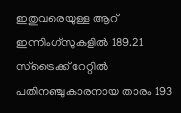ഇതുവരെയുള്ള ആറ്‌ ഇന്നിംഗ്‌സുകളില്‍ 189.21 സ്‌ട്രൈക്ക്‌ റേറ്റില്‍ പതിനഞ്ചുകാരനായ താരം 193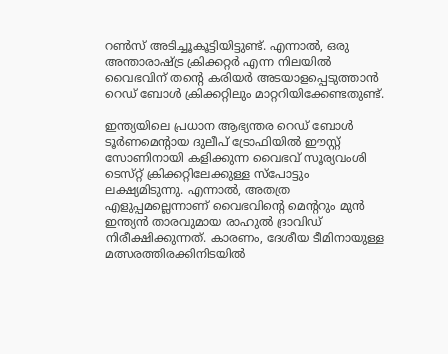റണ്‍സ്‌ അടിച്ചൂകൂട്ടിയിട്ടുണ്ട്‌. എന്നാല്‍, ഒരു അന്താരാഷ്ട്ര ക്രിക്കറ്റര്‍ എന്ന നിലയില്‍ വൈഭവിന്‌ തന്റെ കരിയര്‍ അടയാളപ്പെടുത്താന്‍ റെഡ്‌ ബോള്‍ ക്രിക്കറ്റിലും മാറ്ററിയിക്കേണ്ടതുണ്ട്‌.

ഇന്ത്യയിലെ പ്രധാന ആഭ്യന്തര റെഡ്‌ ബോള്‍ ടൂര്‍ണമെന്റായ ദുലീപ്‌ ട്രോഫിയില്‍ ഈസ്റ്റ്‌ സോണിനായി കളിക്കുന്ന വൈഭവ്‌ സൂര്യവംശി ടെസ്‌റ്റ്‌ ക്രിക്കറ്റിലേക്കുള്ള സ്‌പോട്ടും ലക്ഷ്യമിടുന്നു. എന്നാല്‍, അതത്ര എളുപ്പമല്ലെന്നാണ്‌ വൈഭവിന്റെ മെന്ററും മുന്‍ ഇന്ത്യന്‍ താരവുമായ രാഹുല്‍ ദ്രാവിഡ്‌ നിരീക്ഷിക്കുന്നത്‌. കാരണം, ദേശീയ ടീമിനായുള്ള മത്സരത്തിരക്കിനിടയില്‍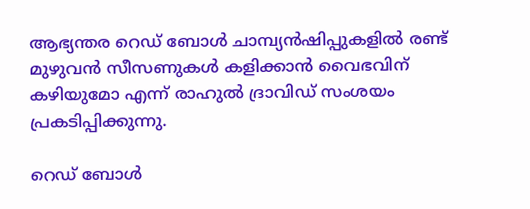ആഭ്യന്തര റെഡ്‌ ബോള്‍ ചാമ്പ്യന്‍ഷിപ്പുകളില്‍ രണ്ട്‌ മുഴുവന്‍ സീസണുകള്‍ കളിക്കാന്‍ വൈഭവിന്‌ കഴിയുമോ എന്ന്‌ രാഹുല്‍ ദ്രാവിഡ്‌ സംശയം പ്രകടിപ്പിക്കുന്നു.

റെഡ്‌ ബോള്‍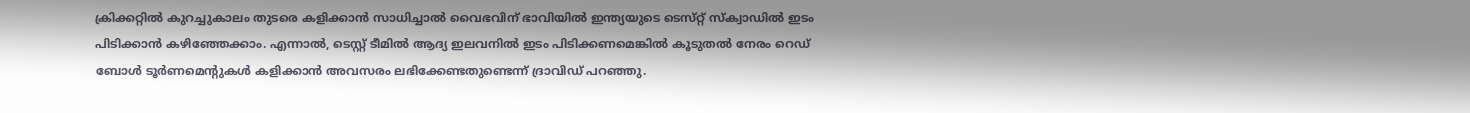ക്രിക്കറ്റില്‍ കുറച്ചുകാലം തുടരെ കളിക്കാന്‍ സാധിച്ചാല്‍ വൈഭവിന്‌ ഭാവിയില്‍ ഇന്ത്യയുടെ ടെസ്‌റ്റ്‌ സ്‌ക്വാഡില്‍ ഇടം പിടിക്കാന്‍ കഴിഞ്ഞേക്കാം. എന്നാല്‍, ടെസ്റ്റ്‌ ടീമില്‍ ആദ്യ ഇലവനില്‍ ഇടം പിടിക്കണമെങ്കില്‍ കൂടുതല്‍ നേരം റെഡ്‌ ബോള്‍ ടൂര്‍ണമെന്റുകള്‍ കളിക്കാന്‍ അവസരം ലഭിക്കേണ്ടതുണ്ടെന്ന്‌ ദ്രാവിഡ്‌ പറഞ്ഞു.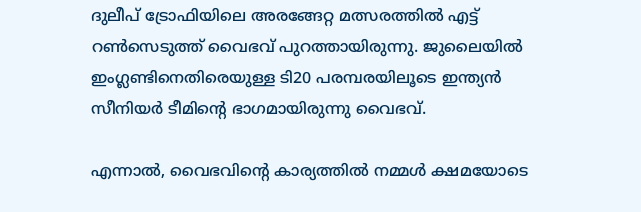ദുലീപ്‌ ട്രോഫിയിലെ അരങ്ങേറ്റ മത്സരത്തില്‍ എട്ട്‌ റണ്‍സെടുത്ത്‌ വൈഭവ്‌ പുറത്തായിരുന്നു. ജുലൈയില്‍ ഇംഗ്ലണ്ടിനെതിരെയുള്ള ടി20 പരമ്പരയിലൂടെ ഇന്ത്യന്‍ സീനിയര്‍ ടീമിന്റെ ഭാഗമായിരുന്നു വൈഭവ്‌.

എന്നാല്‍, വൈഭവിന്റെ കാര്യത്തില്‍ നമ്മള്‍ ക്ഷമയോടെ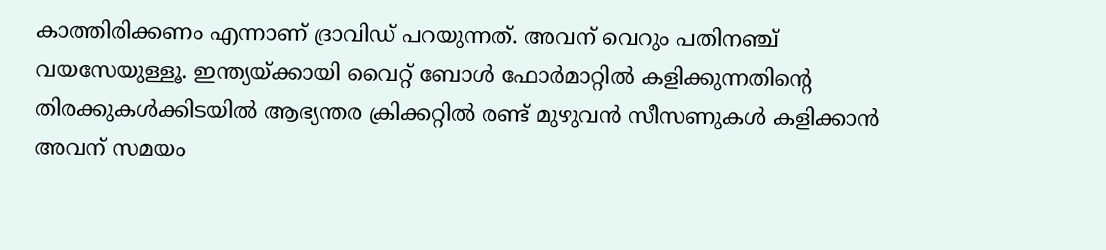കാത്തിരിക്കണം എന്നാണ്‌ ദ്രാവിഡ്‌ പറയുന്നത്‌. അവന്‌ വെറും പതിനഞ്ച്‌ വയസേയുള്ളൂ. ഇന്ത്യയ്‌ക്കായി വൈറ്റ്‌ ബോള്‍ ഫോര്‍മാറ്റില്‍ കളിക്കുന്നതിന്റെ തിരക്കുകള്‍ക്കിടയില്‍ ആഭ്യന്തര ക്രിക്കറ്റില്‍ രണ്ട്‌ മുഴുവന്‍ സീസണുകള്‍ കളിക്കാന്‍ അവന്‌ സമയം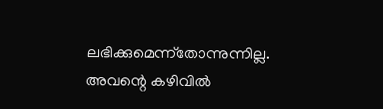ലഭിക്കുമെന്ന്‌തോന്നുന്നില്ല. അവന്റെ കഴിവില്‍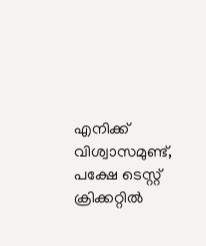എനിക്ക്‌ വിശ്വാസമുണ്ട്‌, പക്ഷേ ടെസ്റ്റ്‌ ക്രിക്കറ്റില്‍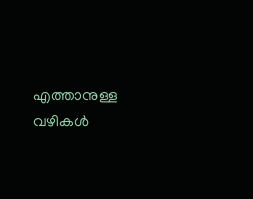എത്താനുള്ള വഴികള്‍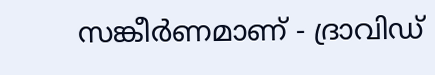സങ്കീര്‍ണമാണ്‌ - ദ്രാവിഡ്‌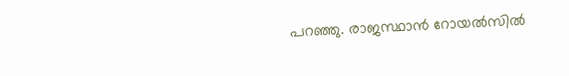പറഞ്ഞു. രാജസ്ഥാന്‍ റോയല്‍സില്‍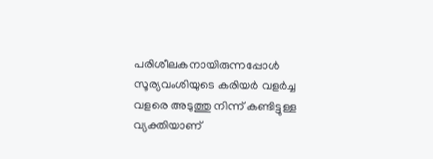പരിശീലകനായിരുന്നപ്പോള്‍ സൂര്യവംശിയുടെ കരിയര്‍ വളര്‍ച്ച വളരെ അടുത്തു നിന്ന്‌ കണ്ടിട്ടുള്ള വ്യക്തിയാണ്‌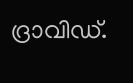ദ്രാവിഡ്‌.